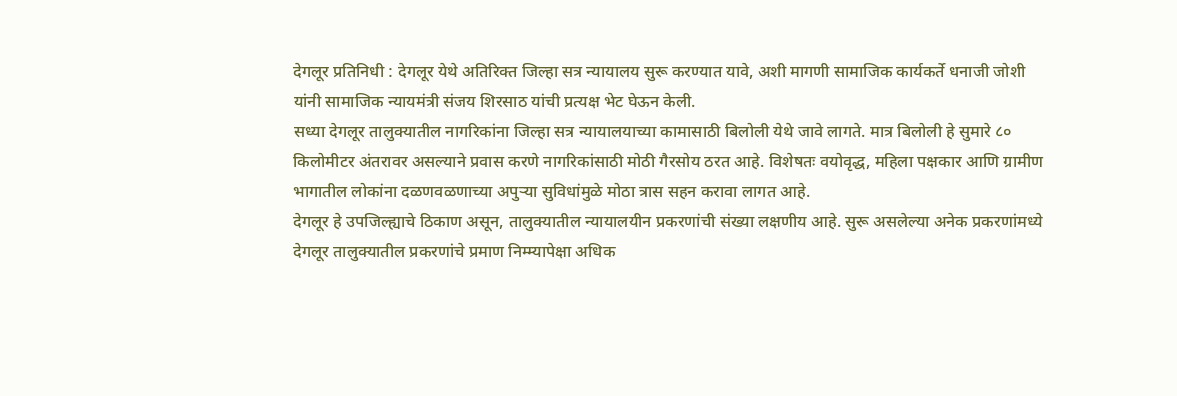देगलूर प्रतिनिधी : देगलूर येथे अतिरिक्त जिल्हा सत्र न्यायालय सुरू करण्यात यावे, अशी मागणी सामाजिक कार्यकर्ते धनाजी जोशी यांनी सामाजिक न्यायमंत्री संजय शिरसाठ यांची प्रत्यक्ष भेट घेऊन केली.
सध्या देगलूर तालुक्यातील नागरिकांना जिल्हा सत्र न्यायालयाच्या कामासाठी बिलोली येथे जावे लागते. मात्र बिलोली हे सुमारे ८० किलोमीटर अंतरावर असल्याने प्रवास करणे नागरिकांसाठी मोठी गैरसोय ठरत आहे. विशेषतः वयोवृद्ध, महिला पक्षकार आणि ग्रामीण भागातील लोकांना दळणवळणाच्या अपुऱ्या सुविधांमुळे मोठा त्रास सहन करावा लागत आहे.
देगलूर हे उपजिल्ह्याचे ठिकाण असून, तालुक्यातील न्यायालयीन प्रकरणांची संख्या लक्षणीय आहे. सुरू असलेल्या अनेक प्रकरणांमध्ये देगलूर तालुक्यातील प्रकरणांचे प्रमाण निम्म्यापेक्षा अधिक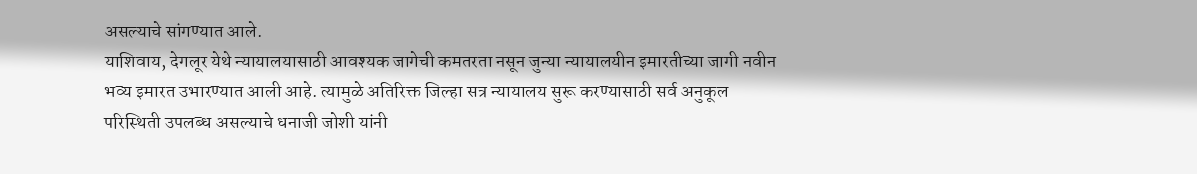असल्याचे सांगण्यात आले.
याशिवाय, देगलूर येथे न्यायालयासाठी आवश्यक जागेची कमतरता नसून जुन्या न्यायालयीन इमारतीच्या जागी नवीन भव्य इमारत उभारण्यात आली आहे. त्यामुळे अतिरिक्त जिल्हा सत्र न्यायालय सुरू करण्यासाठी सर्व अनुकूल परिस्थिती उपलब्ध असल्याचे धनाजी जोशी यांनी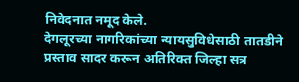निवेदनात नमूद केले.
देगलूरच्या नागरिकांच्या न्यायसुविधेसाठी तातडीने प्रस्ताव सादर करून अतिरिक्त जिल्हा सत्र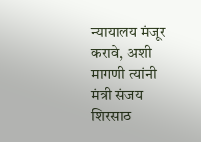न्यायालय मंजूर करावे, अशी मागणी त्यांनी मंत्री संजय शिरसाठ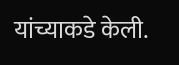यांच्याकडे केली.